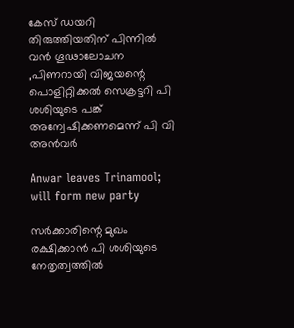കേസ് ഡയറി തിരുത്തിയതിന് പിന്നില്‍ വന്‍ ഗൂഢാലോചന ,പിണറായി വിജയന്റെ പൊളിറ്റിക്കല്‍ സെക്രട്ടറി പി ശശിയുടെ പങ്ക് അന്വേഷിക്കണമെന്ന് പി വി അന്‍വര്‍

Anwar leaves Trinamool; will form new party

സര്‍ക്കാരിന്റെ മുഖം രക്ഷിക്കാന്‍ പി ശശിയുടെ നേതൃത്വത്തില്‍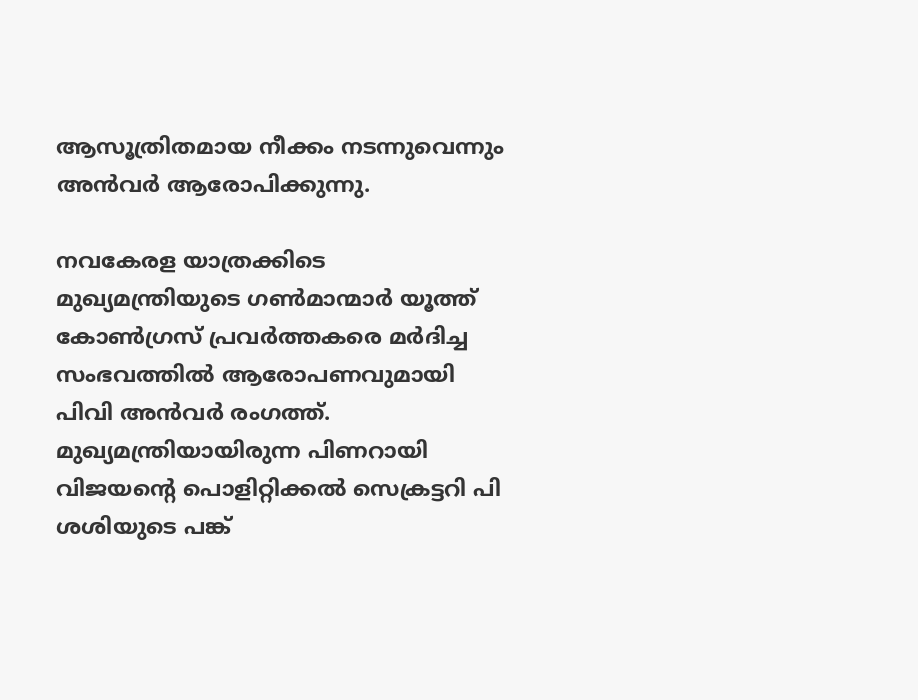ആസൂത്രിതമായ നീക്കം നടന്നുവെന്നും അന്‍വര്‍ ആരോപിക്കുന്നു.

നവകേരള യാത്രക്കിടെ മുഖ്യമന്ത്രിയുടെ ഗണ്‍മാന്മാര്‍ യൂത്ത് കോണ്‍ഗ്രസ് പ്രവര്‍ത്തകരെ മര്‍ദിച്ച സംഭവത്തില്‍ ആരോപണവുമായി പിവി അന്‍വര്‍ രംഗത്ത്. മുഖ്യമന്ത്രിയായിരുന്ന പിണറായി വിജയന്റെ പൊളിറ്റിക്കല്‍ സെക്രട്ടറി പി ശശിയുടെ പങ്ക്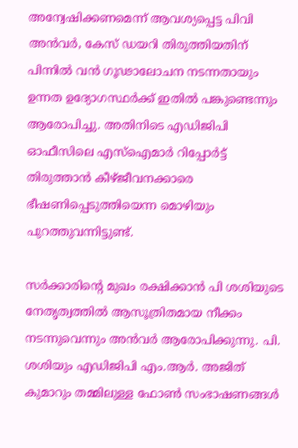അന്വേഷിക്കണമെന്ന് ആവശ്യപ്പെട്ട പിവി അന്‍വര്‍, കേസ് ഡയറി തിരുത്തിയതിന് പിന്നില്‍ വന്‍ ഗൂഢാലോചന നടന്നതായും ഉന്നത ഉദ്യോഗസ്ഥര്‍ക്ക് ഇതില്‍ പങ്കുണ്ടെന്നും ആരോപിച്ചു. അതിനിടെ എഡിജിപി ഓഫീസിലെ എസ്‌ഐമാര്‍ റിപ്പോര്‍ട്ട് തിരുത്താന്‍ കീഴ്ജീവനക്കാരെ ഭീഷണിപ്പെടുത്തിയെന്ന മൊഴിയും പുറത്തുവന്നിട്ടുണ്ട്.

സര്‍ക്കാരിന്റെ മുഖം രക്ഷിക്കാന്‍ പി ശശിയുടെ നേതൃത്വത്തില്‍ ആസൂത്രിതമായ നീക്കം നടന്നുവെന്നും അന്‍വര്‍ ആരോപിക്കുന്നു. പി. ശശിയും എഡിജിപി എം.ആര്‍. അജിത് കുമാറും തമ്മിലുള്ള ഫോണ്‍ സംഭാഷണങ്ങള്‍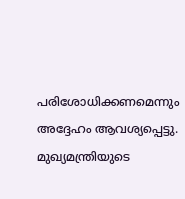പരിശോധിക്കണമെന്നും അദ്ദേഹം ആവശ്യപ്പെട്ടു. മുഖ്യമന്ത്രിയുടെ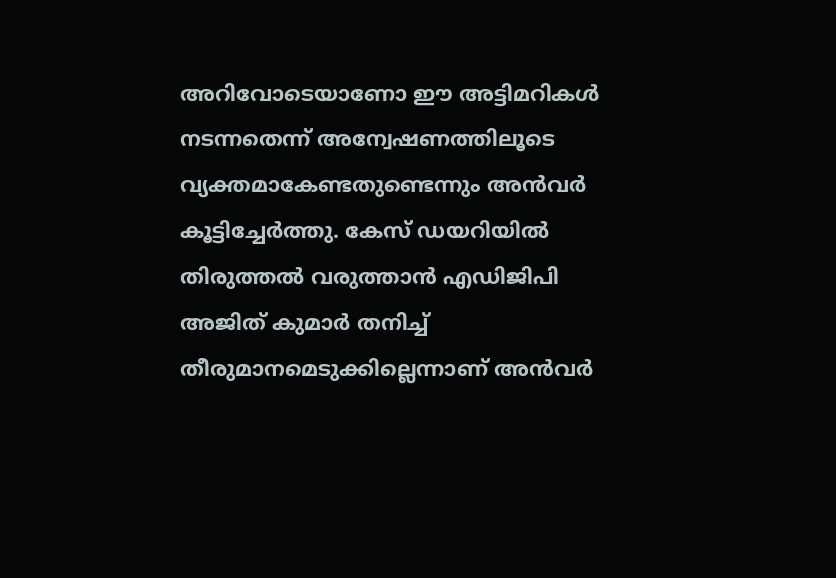അറിവോടെയാണോ ഈ അട്ടിമറികള്‍ നടന്നതെന്ന് അന്വേഷണത്തിലൂടെ വ്യക്തമാകേണ്ടതുണ്ടെന്നും അന്‍വര്‍ കൂട്ടിച്ചേര്‍ത്തു. കേസ് ഡയറിയില്‍ തിരുത്തല്‍ വരുത്താന്‍ എഡിജിപി അജിത് കുമാര്‍ തനിച്ച് തീരുമാനമെടുക്കില്ലെന്നാണ് അന്‍വര്‍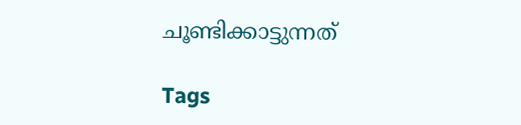ചൂണ്ടിക്കാട്ടുന്നത്

Tags